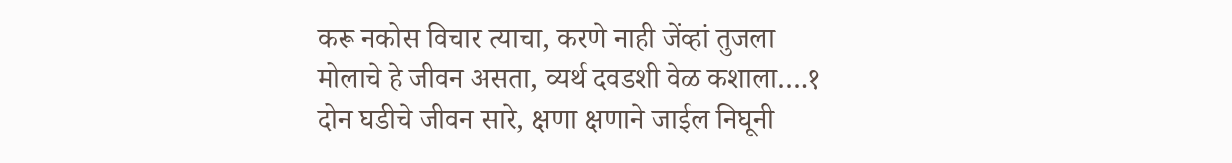करू नकोस विचार त्याचा, करणे नाही जेंव्हां तुजला
मोलाचे हे जीवन असता, व्यर्थ दवडशी वेळ कशाला….१
दोन घडीचे जीवन सारे, क्षणा क्षणाने जाईल निघूनी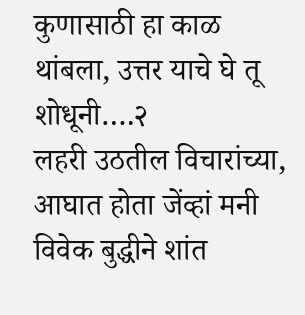कुणासाठी हा काळ थांबला, उत्तर याचे घे तू शोधूनी….२
लहरी उठतील विचारांच्या, आघात होता जेंव्हां मनी
विवेक बुद्धीने शांत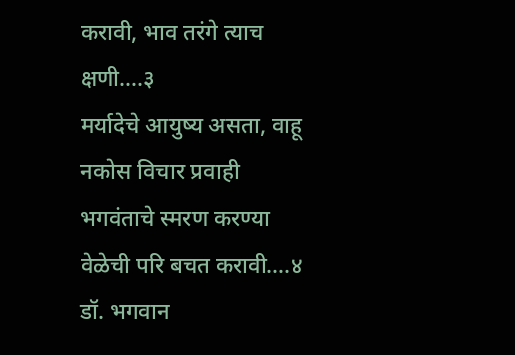करावी, भाव तरंगे त्याच क्षणी….३
मर्यादेचे आयुष्य असता, वाहू नकोस विचार प्रवाही
भगवंताचे स्मरण करण्या वेळेची परि बचत करावी….४
डॉ. भगवान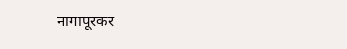नागापूरकर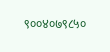९००४०७९८५०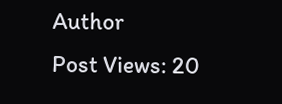Author
Post Views: 20